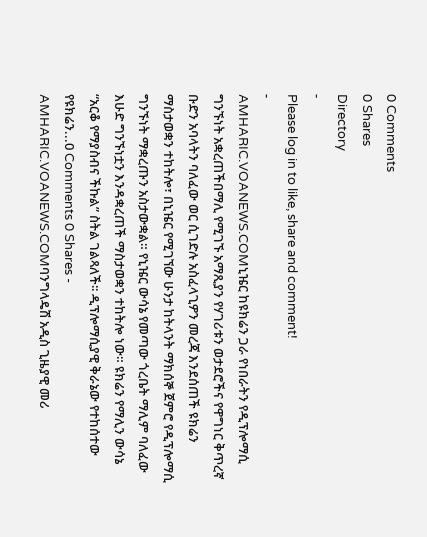0 Comments
0 Shares
Directory
-
Please log in to like, share and comment!
-
AMHARIC.VOANEWS.COMኒዤር ከዩክሬን ጋራ የነበራትን የዲፕሎማሲ ግንኙነት አቋረጠችበማሊ የሚገኙ አማጺያን የሃገሪቱን ወታደሮችና የዋግነር ቅጥረኛ ቡድን አባላትን ባለፈው ወር ሲገድሉ አስፈላጊዎን መረጃ እንደሰጠች ዩክሬን ማስታወቋን ተከትሎ፣ በኒዤር የሚገኘው ሁንታ ከትላንት ማክሰኞ ጀምሮ የዲፕሎማሲ ግንኙነት ማቋረጡን አስታውቋል። የኒዤር ውሳኔ የመጣው ጎረቤት ማሊም ባለፈው እሁድ ግንኙነቷን እንዳቋረጠች ማስታወቋን ተከትሎ ነው። ዩክሬን የማሊን ውሳኔ “አርቆ የማያስብና ችኩል” ስትል ገልጻለች፡፡ ዲፕሎማሲያዊ ቅራኔው የተከሰተው የዩክሬን...0 Comments 0 Shares -
AMHARIC.VOANEWS.COMባንግላዴሽ አዲስ ጊዜያዊ መሪ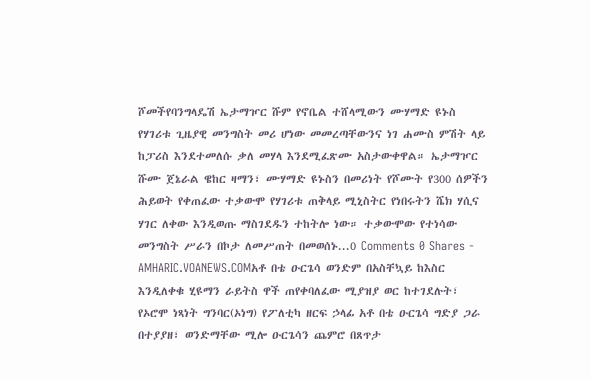ሾመችየባንግላዴሽ ኤታማዦር ሹም የኖቤል ተሸላሚውን ሙሃማድ ዩኑስ የሃገሪቱ ጊዜያዊ መንግስት መሪ ሆነው መመረጣቸውንና ነገ ሐሙስ ምሽት ላይ ከፓሪስ እንደተመለሱ ቃለ መሃላ እንደሚፈጽሙ አስታውቀዋል። ኤታማዦር ሹሙ ጀኔራል ዌከር ዛማን፣ ሙሃማድ ዩኑስን በመሪነት የሾሙት የ300 ሰዎችን ሕይወት የቀጠፈው ተቃውሞ የሃገሪቱ ጠቅላይ ሚኒስትር የነበሩትን ሼክ ሃሲና ሃገር ለቀው እንዲወጡ ማስገደዱን ተከትሎ ነው። ተቃውሞው የተነሳው መንግስት ሥራን በኮታ ለመሥጠት በመወሰኑ...0 Comments 0 Shares -
AMHARIC.VOANEWS.COMአቶ በቴ ዑርጌሳ ወንድም በአስቸኳይ ከእስር እንዲለቀቁ ሂዩማን ራይትስ ዋች ጠየቀባለፈው ሚያዝያ ወር ከተገደሉት፣ የኦሮሞ ነጻነት ግንባር(ኦነግ) የፖለቲካ ዘርፍ ኃላፊ አቶ በቴ ዑርጌሳ ግድያ ጋራ በተያያዘ፣ ወንድማቸው ሚሎ ዑርጌሳን ጨምሮ በጸጥታ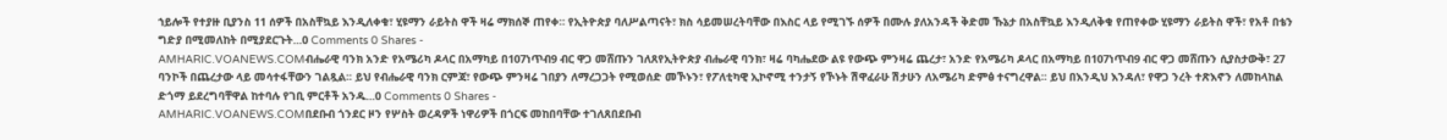ኀይሎች የተያዙ ቢያንስ 11 ሰዎች በአስቸኳይ እንዲለቀቁ፣ ሂዩማን ራይትስ ዋች ዛሬ ማክሰኞ ጠየቀ። የኢትዮጵያ ባለሥልጣናት፣ ክስ ሳይመሠረትባቸው በእስር ላይ የሚገኙ ሰዎች በሙሉ ያለአንዳች ቅድመ ኹኔታ በአስቸኳይ እንዲለቅቁ የጠየቀው ሂዩማን ራይትስ ዋች፣ የአቶ በቴን ግድያ በሚመለከት በሚያደርጉት...0 Comments 0 Shares -
AMHARIC.VOANEWS.COMብሔራዊ ባንክ አንድ የአሜሪካ ዶላር በአማካይ በ107ነጥብ9 ብር ዋጋ መሸጡን ገለጸየኢትዮጵያ ብሔራዊ ባንክ፣ ዛሬ ባካሔደው ልዩ የውጭ ምንዛሬ ጨረታ፣ አንድ የአሜሪካ ዶላር በአማካይ በ107ነጥብ9 ብር ዋጋ መሸጡን ሲያስታውቅ፣ 27 ባንኮች በጨረታው ላይ መሳተፋቸውን ገልጿል፡፡ ይህ የብሔራዊ ባንክ ርምጃ፣ የውጭ ምንዛሬ ገበያን ለማረጋጋት የሚወሰድ መኾኑን፣ የፖለቲካዊ ኢኮኖሚ ተንታኝ የኾኑት ሽዋፈራሁ ሽታሁን ለአሜሪካ ድምፅ ተናግረዋል፡፡ ይህ በእንዲህ እንዳለ፣ የዋጋ ንረት ተጽእኖን ለመከላከል ድጎማ ይደረግባቸዋል ከተባሉ የገቢ ምርቶች አንዱ...0 Comments 0 Shares -
AMHARIC.VOANEWS.COMበደቡብ ጎንደር ዞን የሦስት ወረዳዎች ነዋሪዎች በጎርፍ መከበባቸው ተገለጸበደቡብ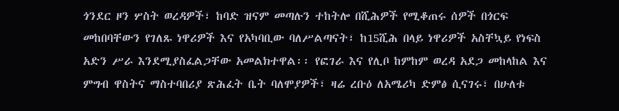ጎንደር ዞን ሦስት ወረዳዎች፣ ከባድ ዝናም መጣሉን ተከትሎ በሺሕዎች የሚቆጠሩ ሰዎች በጎርፍ መከበባቸውን የገለጹ ነዋሪዎች እና የአካባቢው ባለሥልጣናት፣ ከ15ሺሕ በላይ ነዋሪዎች አስቸኳይ የነፍስ አድን ሥራ እንደሚያስፈልጋቸው አመልክተዋል፡፡ የፎገራ እና የሊቦ ከምከም ወረዳ አደጋ መከላከል እና ምግብ ዋስትና ማስተባበሪያ ጽሕፈት ቤት ባለሞያዎች፣ ዛሬ ረቡዕ ለአሜሪካ ድምፅ ሲናገሩ፣ በሁለቱ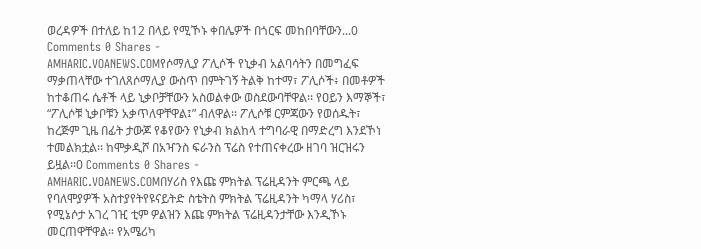ወረዳዎች በተለይ ከ12 በላይ የሚኾኑ ቀበሌዎች በጎርፍ መከበባቸውን...0 Comments 0 Shares -
AMHARIC.VOANEWS.COMየሶማሊያ ፖሊሶች የኒቃብ አልባሳትን በመግፈፍ ማቃጠላቸው ተገለጸሶማሊያ ውስጥ በምትገኝ ትልቅ ከተማ፣ ፖሊሶች፥ በመቶዎች ከተቆጠሩ ሴቶች ላይ ኒቃቦቻቸውን አስወልቀው ወስደውባቸዋል፡፡ የዐይን እማኞች፣ “ፖሊሶቹ ኒቃቦቹን አቃጥለዋቸዋል፤” ብለዋል፡፡ ፖሊሶቹ ርምጃውን የወሰዱት፣ ከረጅም ጊዜ በፊት ታውጆ የቆየውን የኒቃብ ክልከላ ተግባራዊ በማድረግ እንደኾነ ተመልክቷል፡፡ ከሞቃዲሾ በአዣንስ ፍራንስ ፕሬስ የተጠናቀረው ዘገባ ዝርዝሩን ይዟል፡፡0 Comments 0 Shares -
AMHARIC.VOANEWS.COMበሃሪስ የእጩ ምክትል ፕሬዚዳንት ምርጫ ላይ የባለሞያዎች አስተያየትየዩናይትድ ስቴትስ ምክትል ፕሬዚዳንት ካማላ ሃሪስ፣ የሚኔሶታ አገረ ገዢ ቲም ዎልዝን እጩ ምክትል ፕሬዚዳንታቸው እንዲኾኑ መርጠዋቸዋል። የአሜሪካ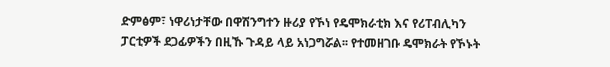ድምፅም፣ ነዋሪነታቸው በዋሽንግተን ዙሪያ የኾነ የዴሞክራቲክ እና የሪፐብሊካን ፓርቲዎች ደጋፊዎችን በዚኹ ጉዳይ ላይ አነጋግሯል፡፡ የተመዘገቡ ዴሞክራት የኾኑት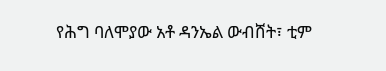የሕግ ባለሞያው አቶ ዳንኤል ውብሸት፣ ቲም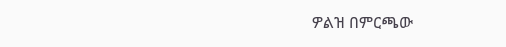ዎልዝ በምርጫው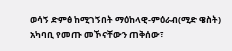ወሳኝ ድምፅ ከሚገኝበት ማዕከላዊ-ምዕራብ(ሚድ ዌስት) አካባቢ የመጡ መኾናቸውን ጠቅሰው፣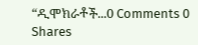“ዲሞክራቶች...0 Comments 0 Shares